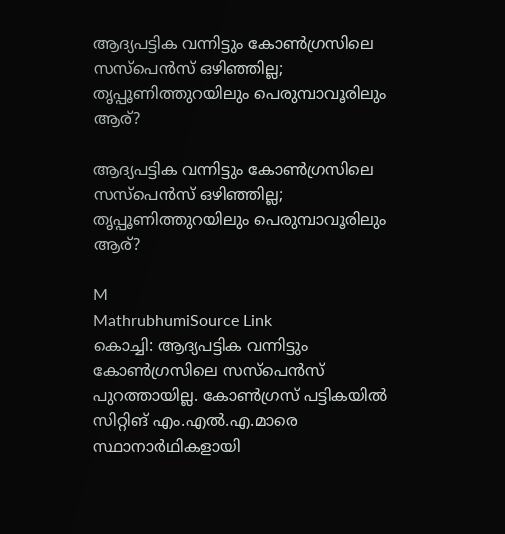ആദ്യപട്ടിക വന്നിട്ടും കോൺഗ്രസിലെ സസ്പെൻസ് ഒഴിഞ്ഞില്ല; തൃപ്പൂണിത്തുറയിലും പെരുമ്പാവൂരിലും ആര്?

ആദ്യപട്ടിക വന്നിട്ടും കോൺഗ്രസിലെ സസ്പെൻസ് ഒഴിഞ്ഞില്ല; തൃപ്പൂണിത്തുറയിലും പെരുമ്പാവൂരിലും ആര്?

M
MathrubhumiSource Link
കൊച്ചി: ആദ്യപട്ടിക വന്നിട്ടും കോൺഗ്രസിലെ സസ്പെൻസ് പുറത്തായില്ല. കോൺഗ്രസ് പട്ടികയിൽ സിറ്റിങ് എം.എൽ.എ.മാരെ സ്ഥാനാർഥികളായി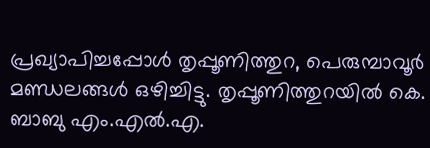പ്രഖ്യാപിച്ചപ്പോൾ തൃപ്പൂണിത്തുറ, പെരുമ്പാവൂർ മണ്ഡലങ്ങൾ ഒഴിച്ചിട്ടു. തൃപ്പൂണിത്തുറയിൽ കെ. ബാബു എം.എൽ.എ.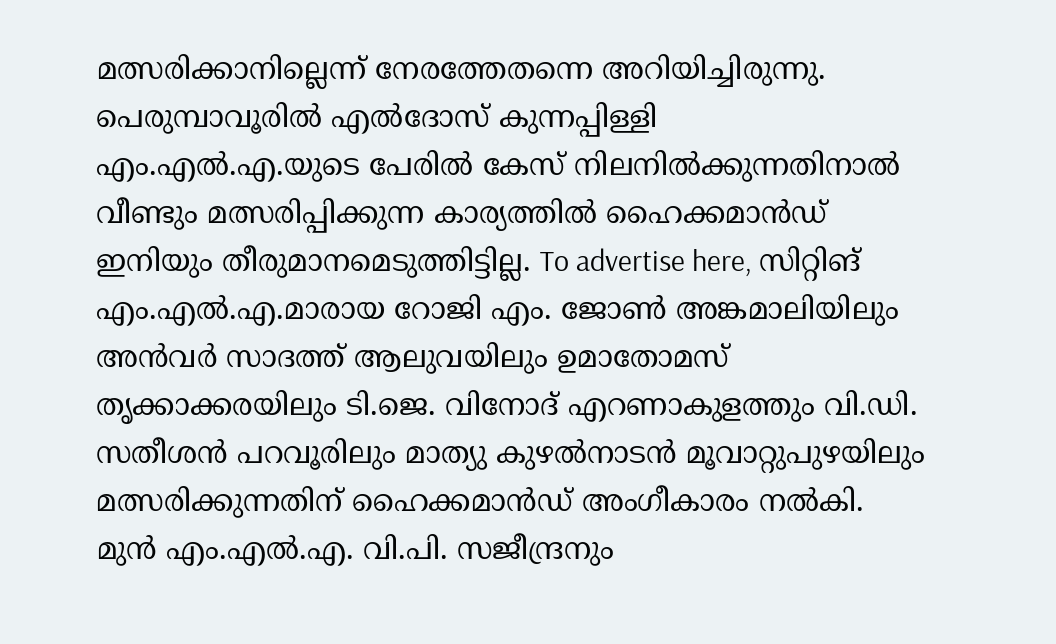മത്സരിക്കാനില്ലെന്ന് നേരത്തേതന്നെ അറിയിച്ചിരുന്നു. പെരുമ്പാവൂരിൽ എൽദോസ് കുന്നപ്പിള്ളി എം.എൽ.എ.യുടെ പേരിൽ കേസ് നിലനിൽക്കുന്നതിനാൽ വീണ്ടും മത്സരിപ്പിക്കുന്ന കാര്യത്തിൽ ഹൈക്കമാൻഡ് ഇനിയും തീരുമാനമെടുത്തിട്ടില്ല. To advertise here, സിറ്റിങ് എം.എൽ.എ.മാരായ റോജി എം. ജോൺ അങ്കമാലിയിലും അൻവർ സാദത്ത് ആലുവയിലും ഉമാതോമസ് തൃക്കാക്കരയിലും ടി.ജെ. വിനോദ് എറണാകുളത്തും വി.ഡി. സതീശൻ പറവൂരിലും മാത്യു കുഴൽനാടൻ മൂവാറ്റുപുഴയിലും മത്സരിക്കുന്നതിന് ഹൈക്കമാൻഡ് അംഗീകാരം നൽകി. മുൻ എം.എൽ.എ. വി.പി. സജീന്ദ്രനും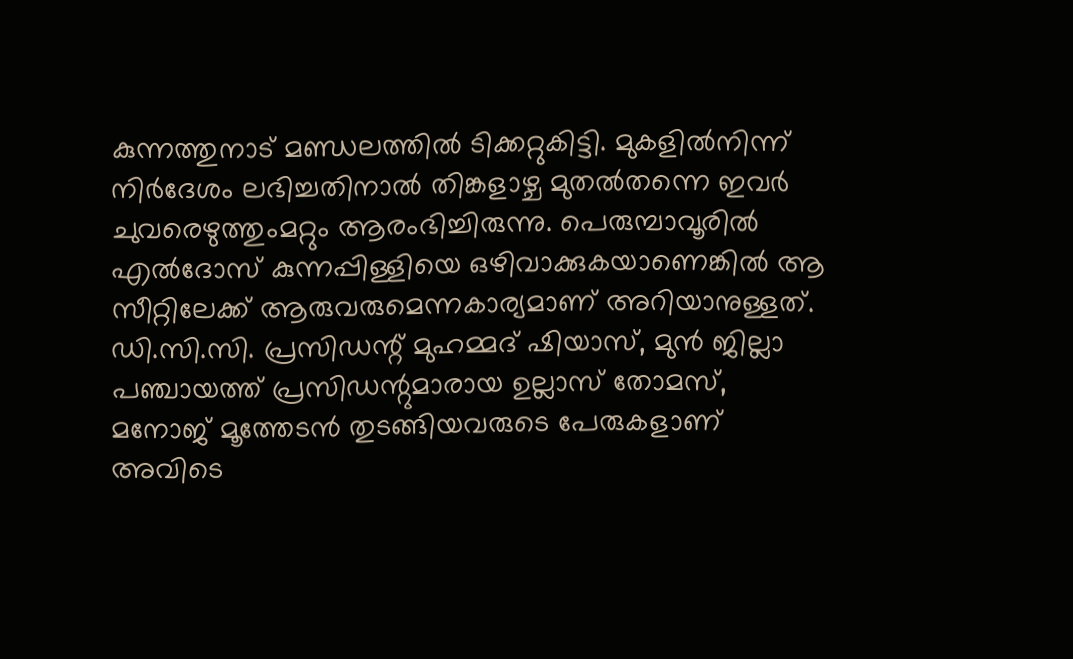കുന്നത്തുനാട് മണ്ഡലത്തിൽ ടിക്കറ്റുകിട്ടി. മുകളിൽനിന്ന് നിർദേശം ലഭിച്ചതിനാൽ തിങ്കളാഴ്ച മുതൽതന്നെ ഇവർ ചുവരെഴുത്തുംമറ്റും ആരംഭിച്ചിരുന്നു. പെരുമ്പാവൂരിൽ എൽദോസ് കുന്നപ്പിള്ളിയെ ഒഴിവാക്കുകയാണെങ്കിൽ ആ സീറ്റിലേക്ക് ആരുവരുമെന്നകാര്യമാണ് അറിയാനുള്ളത്. ഡി.സി.സി. പ്രസിഡന്റ് മുഹമ്മദ് ഷിയാസ്, മുൻ ജില്ലാ പഞ്ചായത്ത് പ്രസിഡന്റുമാരായ ഉല്ലാസ് തോമസ്, മനോജ് മൂത്തേടൻ തുടങ്ങിയവരുടെ പേരുകളാണ് അവിടെ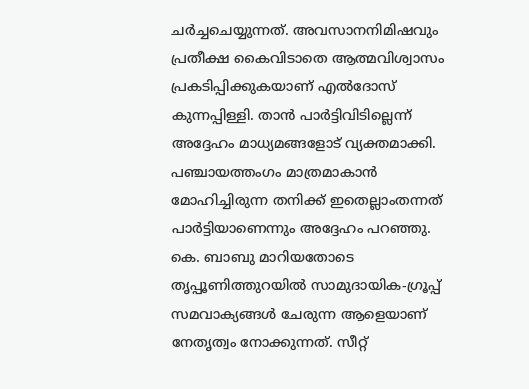ചർച്ചചെയ്യുന്നത്. അവസാനനിമിഷവും പ്രതീക്ഷ കൈവിടാതെ ആത്മവിശ്വാസം പ്രകടിപ്പിക്കുകയാണ് എൽദോസ് കുന്നപ്പിള്ളി. താൻ പാർട്ടിവിടില്ലെന്ന് അദ്ദേഹം മാധ്യമങ്ങളോട് വ്യക്തമാക്കി. പഞ്ചായത്തംഗം മാത്രമാകാൻ മോഹിച്ചിരുന്ന തനിക്ക് ഇതെല്ലാംതന്നത് പാർട്ടിയാണെന്നും അദ്ദേഹം പറഞ്ഞു. കെ. ബാബു മാറിയതോടെ തൃപ്പൂണിത്തുറയിൽ സാമുദായിക-ഗ്രൂപ്പ് സമവാക്യങ്ങൾ ചേരുന്ന ആളെയാണ് നേതൃത്വം നോക്കുന്നത്. സീറ്റ്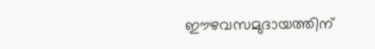ഈഴവസമുദായത്തിന്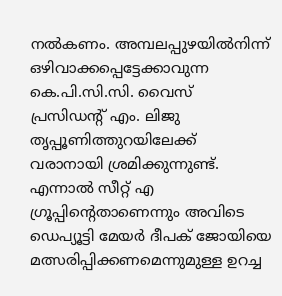നൽകണം. അമ്പലപ്പുഴയിൽനിന്ന് ഒഴിവാക്കപ്പെട്ടേക്കാവുന്ന കെ.പി.സി.സി. വൈസ് പ്രസിഡന്റ് എം. ലിജു തൃപ്പൂണിത്തുറയിലേക്ക് വരാനായി ശ്രമിക്കുന്നുണ്ട്. എന്നാൽ സീറ്റ് എ ഗ്രൂപ്പിന്റെതാണെന്നും അവിടെ ഡെപ്യൂട്ടി മേയർ ദീപക് ജോയിയെ മത്സരിപ്പിക്കണമെന്നുമുള്ള ഉറച്ച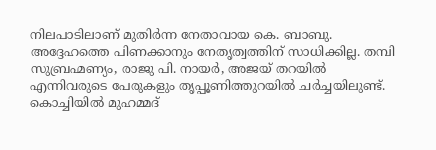നിലപാടിലാണ് മുതിർന്ന നേതാവായ കെ. ബാബു. അദ്ദേഹത്തെ പിണക്കാനും നേതൃത്വത്തിന് സാധിക്കില്ല. തമ്പി സുബ്രഹ്മണ്യം, രാജു പി. നായർ, അജയ് തറയിൽ എന്നിവരുടെ പേരുകളും തൃപ്പൂണിത്തുറയിൽ ചർച്ചയിലുണ്ട്. കൊച്ചിയിൽ മുഹമ്മദ്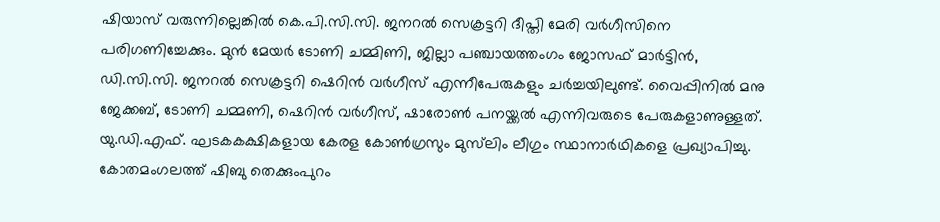ഷിയാസ് വരുന്നില്ലെങ്കിൽ കെ.പി.സി.സി. ജനറൽ സെക്രട്ടറി ദീപ്തി മേരി വർഗീസിനെ പരിഗണിച്ചേക്കും. മുൻ മേയർ ടോണി ചമ്മിണി, ജില്ലാ പഞ്ചായത്തംഗം ജോസഫ് മാർട്ടിൻ, ഡി.സി.സി. ജനറൽ സെക്രട്ടറി ഷെറിൻ വർഗീസ് എന്നീപേരുകളും ചർച്ചയിലുണ്ട്. വൈപ്പിനിൽ മനു ജേക്കബ്, ടോണി ചമ്മണി, ഷെറിൻ വർഗീസ്, ഷാരോൺ പനയ്ക്കൽ എന്നിവരുടെ പേരുകളാണുള്ളത്. യു.ഡി.എഫ്. ഘടകകക്ഷികളായ കേരള കോൺഗ്രസും മുസ്‌ലിം ലീഗും സ്ഥാനാർഥികളെ പ്രഖ്യാപിച്ചു. കോതമംഗലത്ത് ഷിബു തെക്കുംപുറം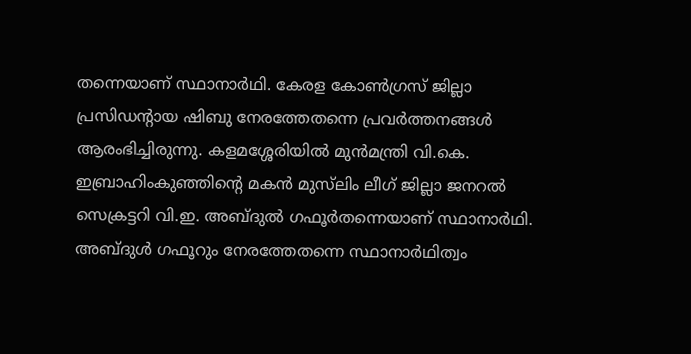തന്നെയാണ് സ്ഥാനാർഥി. കേരള കോൺഗ്രസ് ജില്ലാ പ്രസിഡന്റായ ഷിബു നേരത്തേതന്നെ പ്രവർത്തനങ്ങൾ ആരംഭിച്ചിരുന്നു. കളമശ്ശേരിയിൽ മുൻമന്ത്രി വി.കെ. ഇബ്രാഹിംകുഞ്ഞിന്റെ മകൻ മുസ്‌ലിം ലീഗ് ജില്ലാ ജനറൽ സെക്രട്ടറി വി.ഇ. അബ്ദുൽ ഗഫൂർതന്നെയാണ് സ്ഥാനാർഥി. അബ്ദുൾ ഗഫൂറും നേരത്തേതന്നെ സ്ഥാനാർഥിത്വം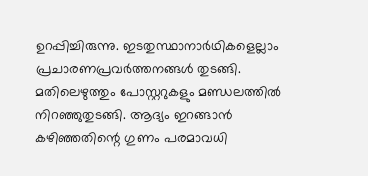ഉറപ്പിച്ചിരുന്നു. ഇടതുസ്ഥാനാർഥികളെല്ലാം പ്രചാരണപ്രവർത്തനങ്ങൾ തുടങ്ങി. മതിലെഴുത്തും പോസ്റ്ററുകളും മണ്ഡലത്തിൽ നിറഞ്ഞുതുടങ്ങി. ആദ്യം ഇറങ്ങാൻ കഴിഞ്ഞതിന്റെ ഗുണം പരമാവധി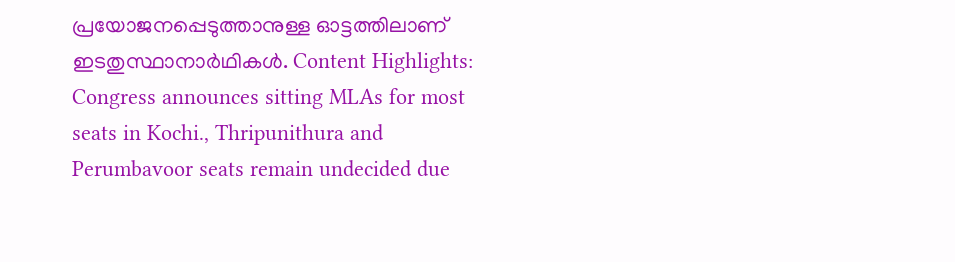പ്രയോജനപ്പെടുത്താനുള്ള ഓട്ടത്തിലാണ് ഇടതുസ്ഥാനാർഥികൾ. Content Highlights: Congress announces sitting MLAs for most seats in Kochi., Thripunithura and Perumbavoor seats remain undecided due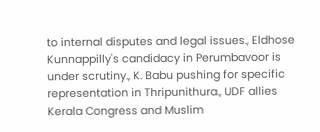to internal disputes and legal issues., Eldhose Kunnappilly's candidacy in Perumbavoor is under scrutiny., K. Babu pushing for specific representation in Thripunithura., UDF allies Kerala Congress and Muslim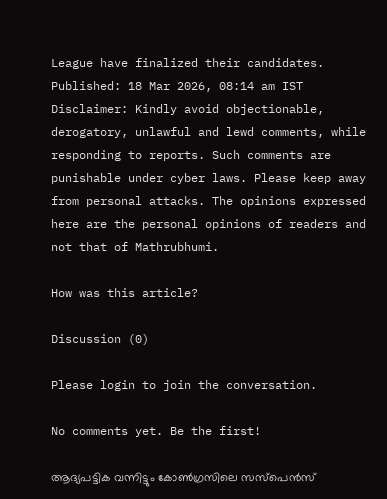League have finalized their candidates. Published: 18 Mar 2026, 08:14 am IST Disclaimer: Kindly avoid objectionable, derogatory, unlawful and lewd comments, while responding to reports. Such comments are punishable under cyber laws. Please keep away from personal attacks. The opinions expressed here are the personal opinions of readers and not that of Mathrubhumi.

How was this article?

Discussion (0)

Please login to join the conversation.

No comments yet. Be the first!

ആദ്യപട്ടിക വന്നിട്ടും കോൺഗ്രസിലെ സസ്പെൻസ്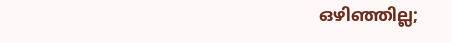ഒഴിഞ്ഞില്ല;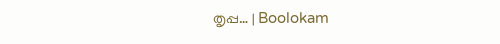തൃപ്പ… | Boolokam